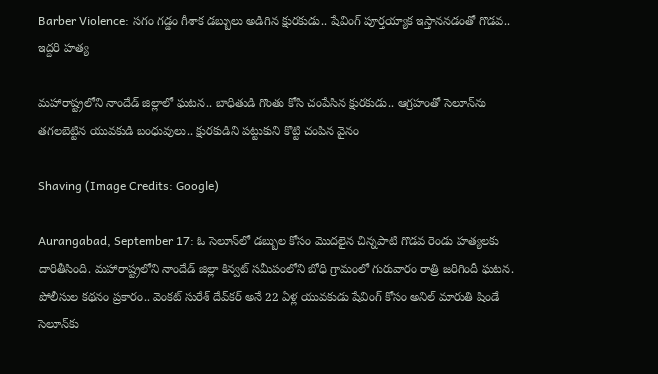Barber Violence: సగం గడ్డం గీశాక డబ్బులు అడిగిన క్షురకుడు.. షేవింగ్ పూర్తయ్యాక ఇస్తాననడంతో గొడవ.. ఇద్దరి హత్య

మహారాష్ట్రలోని నాందేడ్ జిల్లాలో ఘటన.. బాధితుడి గొంతు కోసి చంపేసిన క్షురకుడు.. ఆగ్రహంతో సెలూన్‌ను తగలబెట్టిన యువకుడి బంధువులు.. క్షురకుడిని పట్టుకుని కొట్టి చంపిన వైనం

Shaving (Image Credits: Google)

Aurangabad, September 17: ఓ సెలూన్‌లో డబ్బుల కోసం మొదలైన చిన్నపాటి గొడవ రెండు హత్యలకు దారితీసింది. మహారాష్ట్రలోని నాందేడ్ జిల్లా కిన్వట్ సమీపంలోని బోధి గ్రామంలో గురువారం రాత్రి జరిగిందీ ఘటన. పోలీసుల కథనం ప్రకారం.. వెంకట్ సురేశ్ దేవ్‌కర్ అనే 22 ఏళ్ల యువకుడు షేవింగ్ కోసం అనిల్ మారుతి షిండే సెలూన్‌‌కు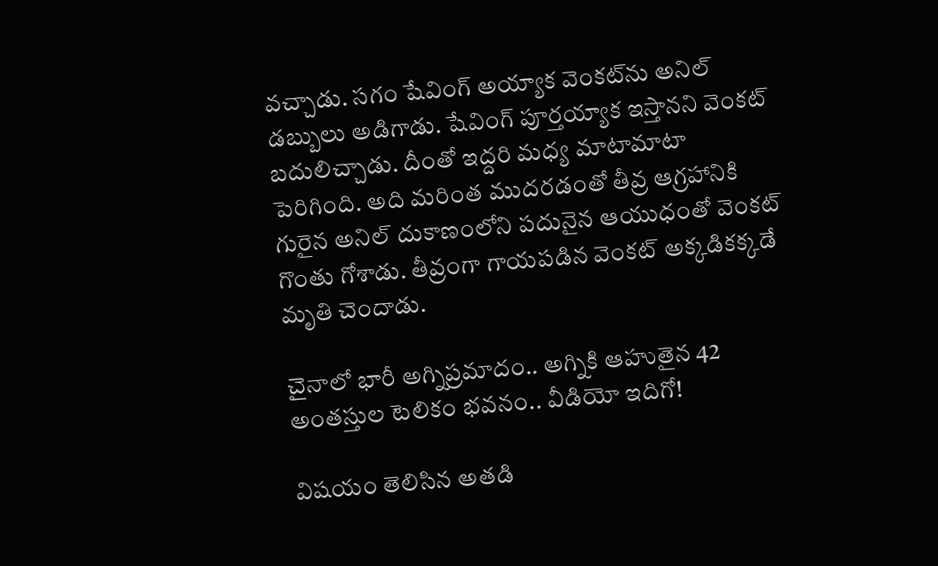వచ్చాడు. సగం షేవింగ్ అయ్యాక వెంకట్‌ను అనిల్ డబ్బులు అడిగాడు. షేవింగ్ పూర్తయ్యాక ఇస్తానని వెంకట్ బదులిచ్చాడు. దీంతో ఇద్దరి మధ్య మాటామాటా పెరిగింది. అది మరింత ముదరడంతో తీవ్ర ఆగ్రహానికి గురైన అనిల్ దుకాణంలోని పదునైన ఆయుధంతో వెంకట్ గొంతు గోశాడు. తీవ్రంగా గాయపడిన వెంకట్ అక్కడికక్కడే మృతి చెందాడు.

చైనాలో భారీ అగ్నిప్రమాదం.. అగ్నికి ఆహుతైన 42 అంతస్తుల టెలికం భవనం.. వీడియో ఇదిగో!

విషయం తెలిసిన అతడి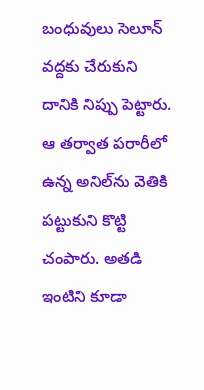బంధువులు సెలూన్ వద్దకు చేరుకుని దానికి నిప్పు పెట్టారు. ఆ తర్వాత పరారీలో ఉన్న అనిల్‌ను వెతికి పట్టుకుని కొట్టి చంపారు. అతడి ఇంటిని కూడా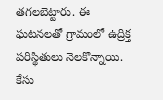తగలబెట్టారు. ఈ ఘటనలతో గ్రామంలో ఉద్రిక్త పరిస్థితులు నెలకొన్నాయి. కేసు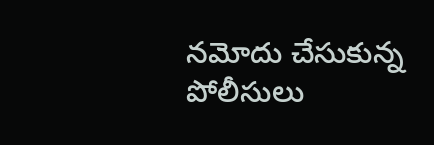నమోదు చేసుకున్న పోలీసులు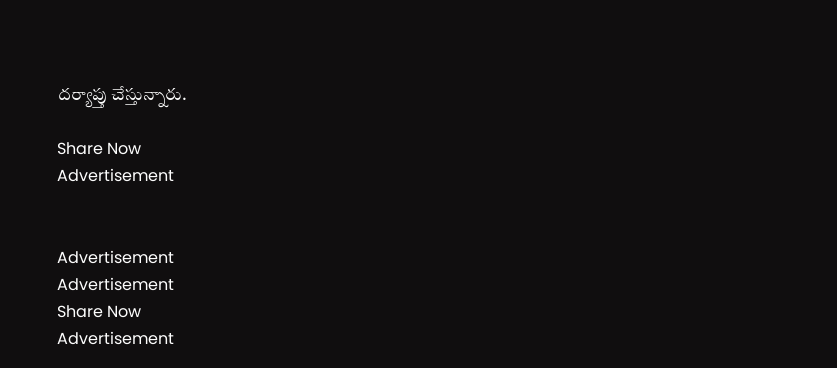దర్యాప్తు చేస్తున్నారు.

Share Now
Advertisement


Advertisement
Advertisement
Share Now
Advertisement